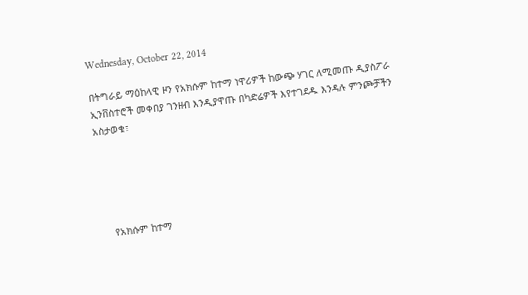Wednesday, October 22, 2014

በትግራይ ማዕከላዊ ዞን የአክሱም ከተማ ነዋሪዎች ከውጭ ሃገር ለሚመጡ ዲያስፖራ ኢንቨስተሮች መቀበያ ገንዘብ እንዲያዋጡ በካድሬዎች እየተገደዱ እንዳሉ ምንጮቻችን አስታወቁ፣





    የአክሱም ከተማ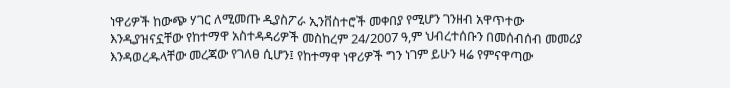ነዋሪዎች ከውጭ ሃገር ለሚመጡ ዲያስፖራ ኢንቨስተሮች መቀበያ የሚሆን ገንዘብ አዋጥተው እንዲያዝናኗቸው የከተማዋ አስተዳዳሪዎች መስከረም 24/2007 ዓ,ም ህብረተሰቡን በመሰብሰብ መመሪያ እንዳወረዱላቸው መረጃው የገለፀ ሲሆን፤ የከተማዋ ነዋሪዎች ግን ነገም ይሁን ዛሬ የምናዋጣው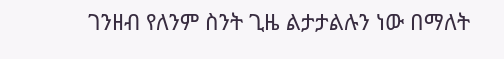ገንዘብ የለንም ስንት ጊዜ ልታታልሉን ነው በማለት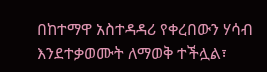በከተማዋ አስተዳዳሪ የቀረበውን ሃሳብ እንደተቃወሙት ለማወቅ ተችሏል፣